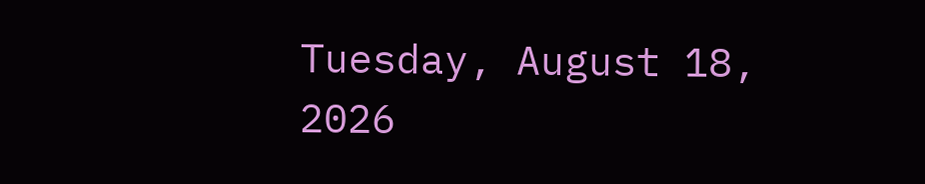Tuesday, August 18, 2026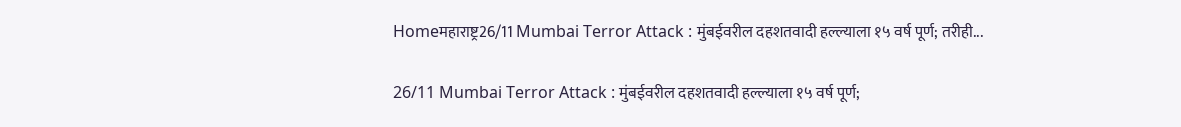Homeमहाराष्ट्र26/11 Mumbai Terror Attack : मुंबईवरील दहशतवादी हल्ल्याला १५ वर्ष पूर्ण; तरीही...

26/11 Mumbai Terror Attack : मुंबईवरील दहशतवादी हल्ल्याला १५ वर्ष पूर्ण;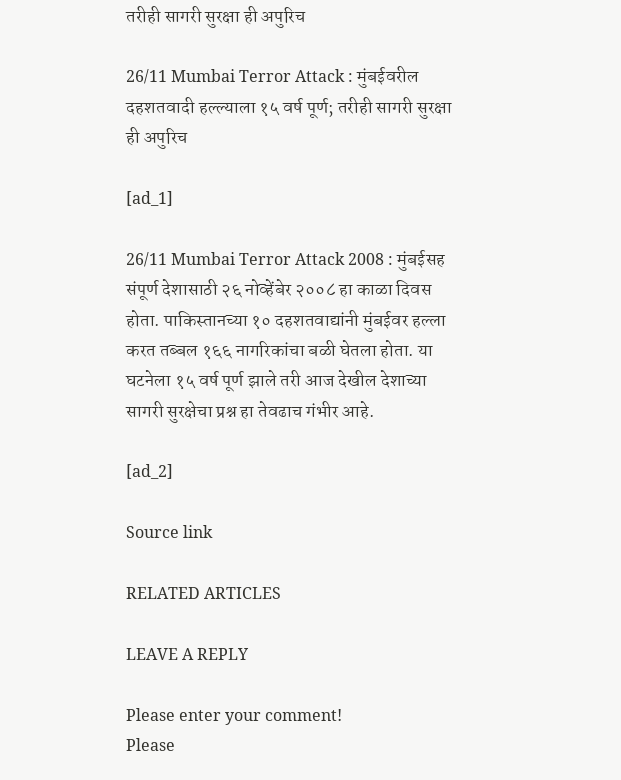तरीही सागरी सुरक्षा ही अपुरिच

26/11 Mumbai Terror Attack : मुंबईवरील दहशतवादी हल्ल्याला १५ वर्ष पूर्ण; तरीही सागरी सुरक्षा ही अपुरिच

[ad_1]

26/11 Mumbai Terror Attack 2008 : मुंबईसह संपूर्ण देशासाठी २६ नोव्हेंबेर २००८ हा काळा दिवस होता. पाकिस्तानच्या १० दहशतवाद्यांनी मुंबईवर हल्ला करत तब्बल १६६ नागरिकांचा बळी घेतला होता. या घटनेला १५ वर्ष पूर्ण झाले तरी आज देखील देशाच्या सागरी सुरक्षेचा प्रश्न हा तेवढाच गंभीर आहे.

[ad_2]

Source link

RELATED ARTICLES

LEAVE A REPLY

Please enter your comment!
Please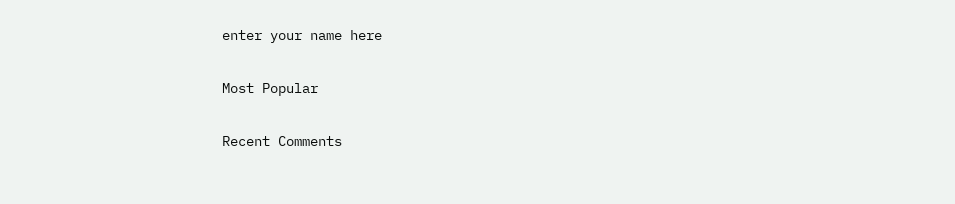enter your name here

Most Popular

Recent Comments